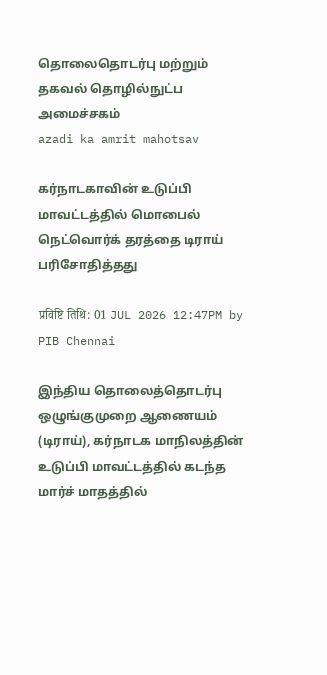தொலைதொடர்பு மற்றும் தகவல் தொழில்நுட்ப அமைச்சகம்
azadi ka amrit mahotsav

கர்நாடகாவின் உடுப்பி மாவட்டத்தில் மொபைல் நெட்வொர்க் தரத்தை டிராய் பரிசோதித்தது

प्रविष्टि तिथि: 01 JUL 2026 12:47PM by PIB Chennai

இந்திய தொலைத்தொடர்பு ஒழுங்குமுறை ஆணையம் (டிராய்), கர்நாடக மாநிலத்தின் உடுப்பி மாவட்டத்தில் கடந்த மார்ச் மாதத்தில்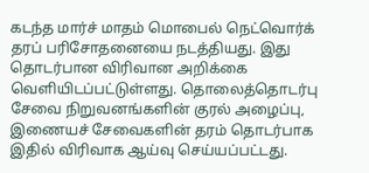கடந்த மார்ச் மாதம் மொபைல் நெட்வொர்க் தரப் பரிசோதனையை நடத்தியது. இது தொடர்பான விரிவான அறிக்கை வெளியிடப்பட்டுள்ளது. தொலைத்தொடர்பு சேவை நிறுவனங்களின் குரல் அழைப்பு, இணையச் சேவைகளின் தரம் தொடர்பாக இதில் விரிவாக ஆய்வு செய்யப்பட்டது.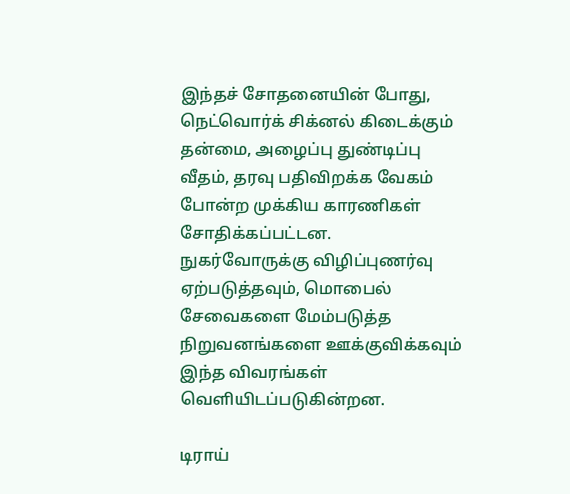இந்தச் சோதனையின் போது, நெட்வொர்க் சிக்னல் கிடைக்கும் தன்மை, அழைப்பு துண்டிப்பு வீதம், தரவு பதிவிறக்க வேகம் போன்ற முக்கிய காரணிகள் சோதிக்கப்பட்டன. நுகர்வோருக்கு விழிப்புணர்வு ஏற்படுத்தவும், மொபைல் சேவைகளை மேம்படுத்த நிறுவனங்களை ஊக்குவிக்கவும் இந்த விவரங்கள் வெளியிடப்படுகின்றன.

டிராய்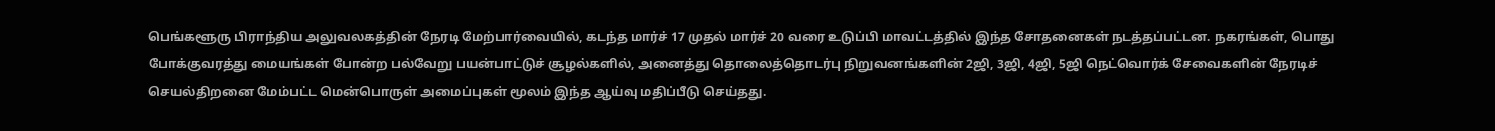பெங்களூரு பிராந்திய அலுவலகத்தின் நேரடி மேற்பார்வையில், கடந்த மார்ச் 17 முதல் மார்ச் 20 வரை உடுப்பி மாவட்டத்தில் இந்த சோதனைகள் நடத்தப்பட்டன. நகரங்கள், பொது போக்குவரத்து மையங்கள் போன்ற பல்வேறு பயன்பாட்டுச் சூழல்களில், அனைத்து தொலைத்தொடர்பு நிறுவனங்களின் 2ஜி, 3ஜி, 4ஜி, 5ஜி நெட்வொர்க் சேவைகளின் நேரடிச் செயல்திறனை மேம்பட்ட மென்பொருள் அமைப்புகள் மூலம் இந்த ஆய்வு மதிப்பீடு செய்தது.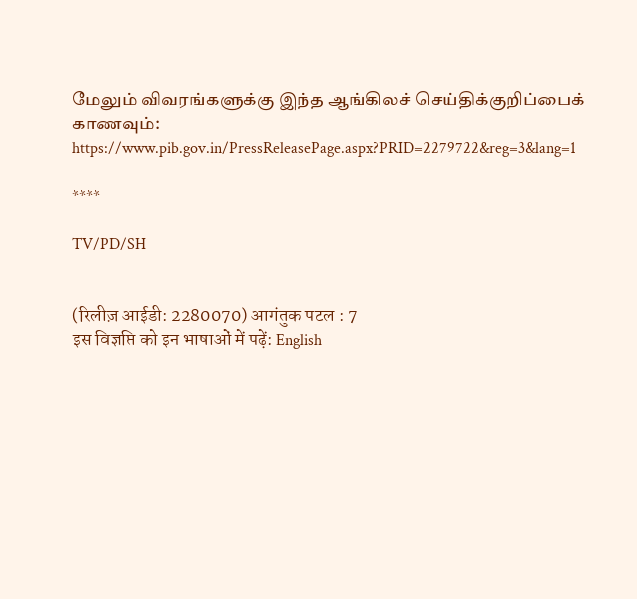மேலும் விவரங்களுக்கு இந்த ஆங்கிலச் செய்திக்குறிப்பைக் காணவும்: https://www.pib.gov.in/PressReleasePage.aspx?PRID=2279722&reg=3&lang=1

****

TV/PD/SH


(रिलीज़ आईडी: 2280070) आगंतुक पटल : 7
इस विज्ञप्ति को इन भाषाओं में पढ़ें: English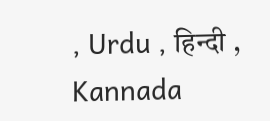, Urdu , हिन्दी , Kannada